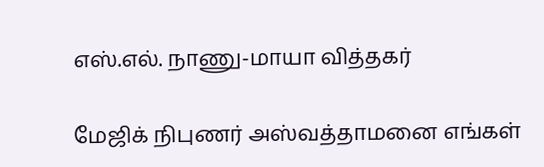எஸ்.எல். நாணு-மாயா வித்தகர்

மேஜிக் நிபுணர் அஸ்வத்தாமனை எங்கள்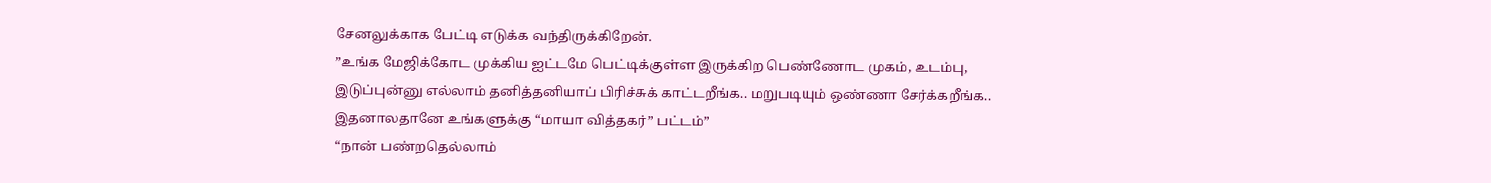சேனலுக்காக பேட்டி எடுக்க வந்திருக்கிறேன்.
”உங்க மேஜிக்கோட முக்கிய ஐட்டமே பெட்டிக்குள்ள இருக்கிற பெண்ணோட முகம், உடம்பு, இடுப்புன்னு எல்லாம் தனித்தனியாப் பிரிச்சுக் காட்டறீங்க.. மறுபடியும் ஒண்ணா சேர்க்கறீங்க.. இதனாலதானே உங்களுக்கு “மாயா வித்தகர்” பட்டம்”
“நான் பண்றதெல்லாம்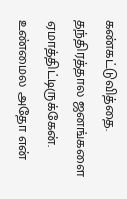கண்கட்டுவித்தை. தந்திரத்தால ஜனங்களை ஏமாத்திட்டிருக்கேன். உண்மைல அதோ என்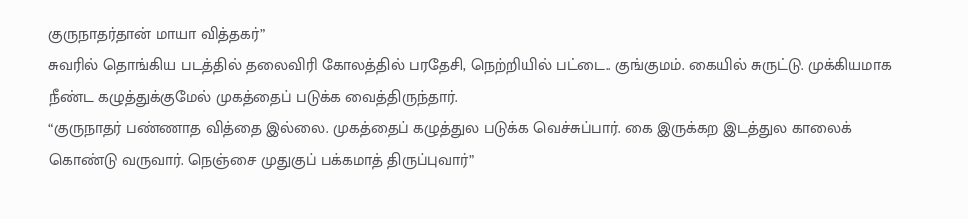குருநாதர்தான் மாயா வித்தகர்”
சுவரில் தொங்கிய படத்தில் தலைவிரி கோலத்தில் பரதேசி, நெற்றியில் பட்டை.. குங்குமம். கையில் சுருட்டு. முக்கியமாக நீண்ட கழுத்துக்குமேல் முகத்தைப் படுக்க வைத்திருந்தார்.
“குருநாதர் பண்ணாத வித்தை இல்லை. முகத்தைப் கழுத்துல படுக்க வெச்சுப்பார். கை இருக்கற இடத்துல காலைக் கொண்டு வருவார். நெஞ்சை முதுகுப் பக்கமாத் திருப்புவார்”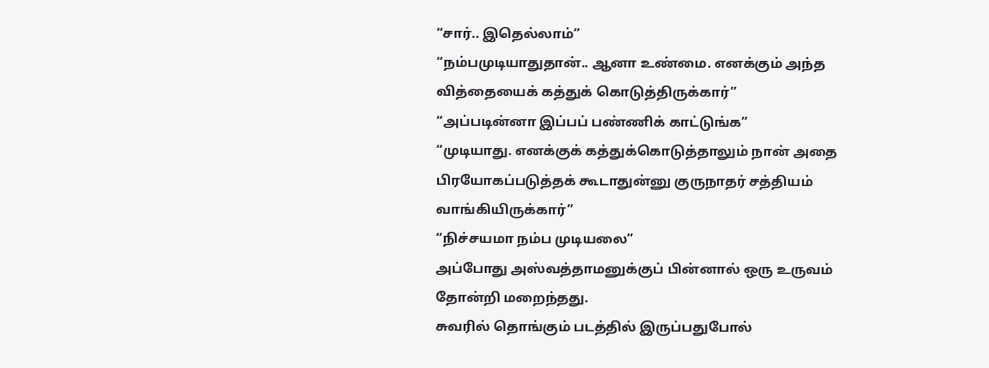“சார்.. இதெல்லாம்”
“நம்பமுடியாதுதான்.. ஆனா உண்மை. எனக்கும் அந்த வித்தையைக் கத்துக் கொடுத்திருக்கார்”
“அப்படின்னா இப்பப் பண்ணிக் காட்டுங்க”
“முடியாது. எனக்குக் கத்துக்கொடுத்தாலும் நான் அதை பிரயோகப்படுத்தக் கூடாதுன்னு குருநாதர் சத்தியம் வாங்கியிருக்கார்”
“நிச்சயமா நம்ப முடியலை”
அப்போது அஸ்வத்தாமனுக்குப் பின்னால் ஒரு உருவம் தோன்றி மறைந்தது.
சுவரில் தொங்கும் படத்தில் இருப்பதுபோல்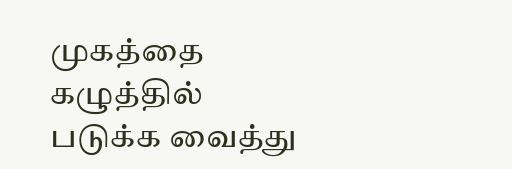முகத்தை கழுத்தில் படுக்க வைத்து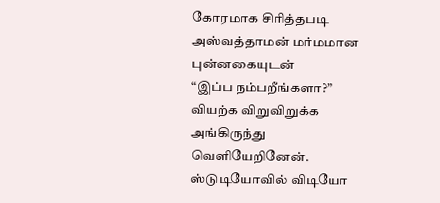கோரமாக சிரித்தபடி
அஸ்வத்தாமன் மர்மமான புன்னகையுடன்
“இப்ப நம்பறீங்களா?”
வியற்க விறுவிறுக்க அங்கிருந்து வெளியேறினேன்.
ஸ்டுடியோவில் விடியோ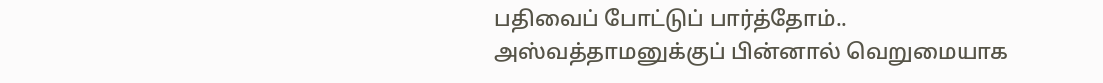பதிவைப் போட்டுப் பார்த்தோம்..
அஸ்வத்தாமனுக்குப் பின்னால் வெறுமையாக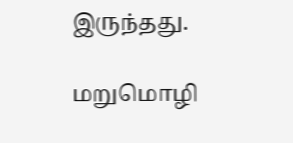இருந்தது.

மறுமொழி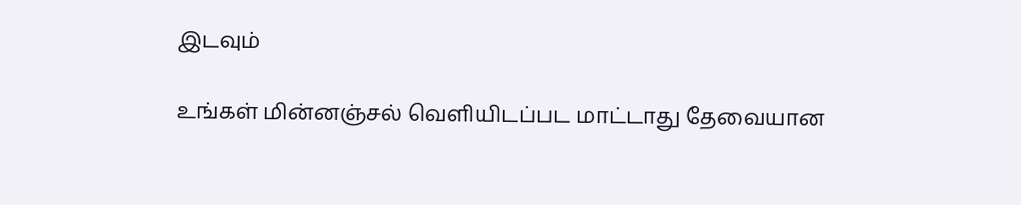இடவும்

உங்கள் மின்னஞ்சல் வெளியிடப்பட மாட்டாது தேவையான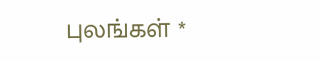புலங்கள் *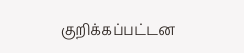குறிக்கப்பட்டன